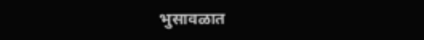भुसावळात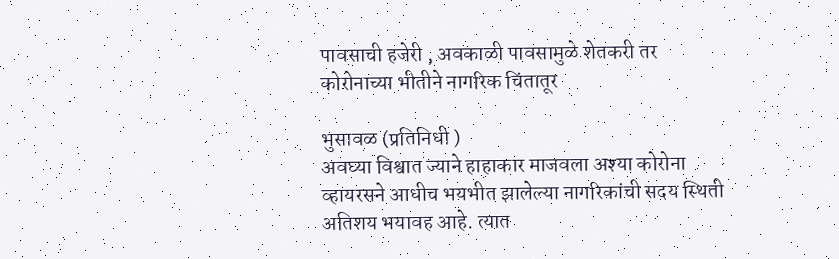पावसाची हजेरी , अवकाळी पावसामुळे शेतकरी तर कोरोनाच्या भीतीने नागरिक चिंतातूर

भुसावळ (प्रतिनिधी )
अवघ्या विश्वात ज्याने हाहाकार माजवला अश्या कोरोना व्हायरसने आधीच भयभीत झालेल्या नागरिकांची सदय स्थिती अतिशय भयावह आहे. त्यात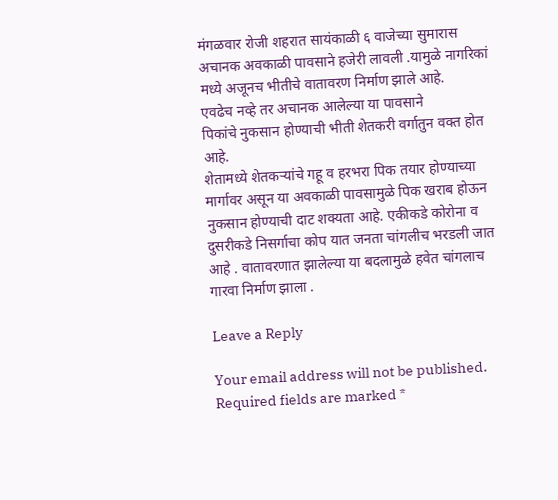मंगळवार रोजी शहरात सायंकाळी ६ वाजेच्या सुमारास अचानक अवकाळी पावसाने हजेरी लावली .यामुळे नागरिकां मध्ये अजूनच भीतीचे वातावरण निर्माण झाले आहे.
एवढेच नव्हे तर अचानक आलेल्या या पावसाने
पिकांचे नुकसान होण्याची भीती शेतकरी वर्गातुन वक्त होत आहे.
शेतामध्ये शेतकऱ्यांचे गहू व हरभरा पिक तयार होण्याच्या मार्गावर असून या अवकाळी पावसामुळे पिक खराब होऊन नुकसान होण्याची दाट शक्यता आहे. एकीकडे कोरोना व दुसरीकडे निसर्गाचा कोप यात जनता चांगलीच भरडली जात आहे . वातावरणात झालेल्या या बदलामुळे हवेत चांगलाच गारवा निर्माण झाला .

Leave a Reply

Your email address will not be published. Required fields are marked *